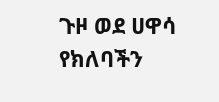ጉዞ ወደ ሀዋሳ
የክለባችን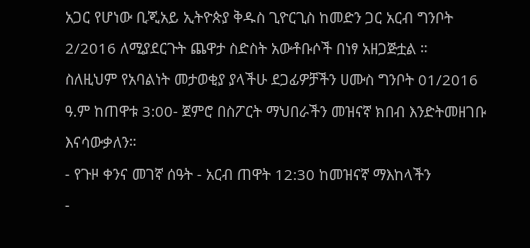አጋር የሆነው ቢጂአይ ኢትዮጵያ ቅዱስ ጊዮርጊስ ከመድን ጋር አርብ ግንቦት 2/2016 ለሚያደርጉት ጨዋታ ስድስት አውቶቡሶች በነፃ አዘጋጅቷል ።
ስለዚህም የአባልነት መታወቂያ ያላችሁ ደጋፊዎቻችን ሀሙስ ግንቦት 01/2016 ዓ.ም ከጠዋቱ 3:00- ጀምሮ በስፖርት ማህበራችን መዝናኛ ክበብ እንድትመዘገቡ እናሳውቃለን።
- የጉዞ ቀንና መገኛ ሰዓት - አርብ ጠዋት 12:30 ከመዝናኛ ማእከላችን
-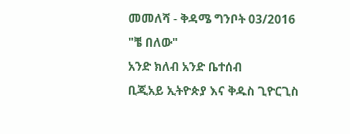መመለሻ - ቅዳሜ ግንቦት 03/2016
"ቼ በለው"
አንድ ክለብ አንድ ቤተሰብ
ቢጂአይ ኢትዮጵያ እና ቅዱስ ጊዮርጊስ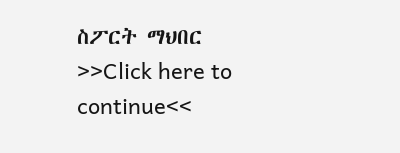ስፖርት ማህበር
>>Click here to continue<<